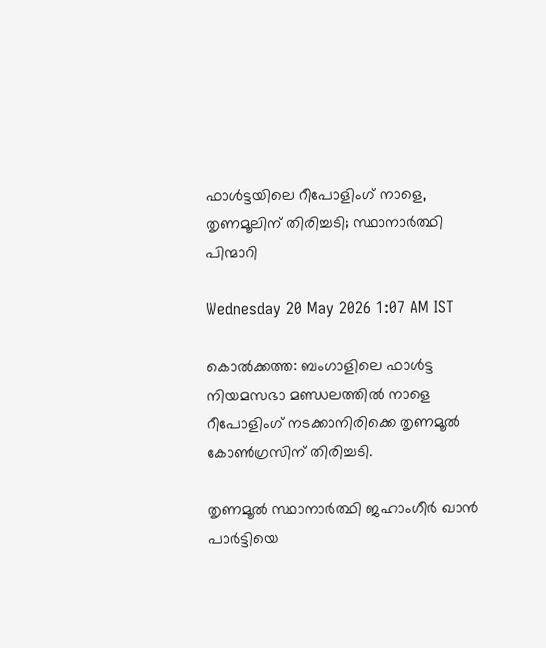ഫാൾട്ടയിലെ റീപോളിംഗ് നാളെ, തൃണമൂലിന് തിരിച്ചടി; സ്ഥാനാർത്ഥി പിന്മാറി

Wednesday 20 May 2026 1:07 AM IST

കൊൽക്കത്ത: ബംഗാളിലെ ഫാൾട്ട നിയമസഭാ മണ്ഡലത്തിൽ നാളെ റീപോളിംഗ് നടക്കാനിരിക്കെ തൃണമൂൽ കോൺഗ്രസിന് തിരിച്ചടി.

തൃണമൂൽ സ്ഥാനാർത്ഥി ജഹാംഗീർ ഖാൻ പാർട്ടിയെ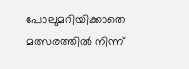പോലുമറിയിക്കാതെ മത്സരത്തിൽ നിന്ന്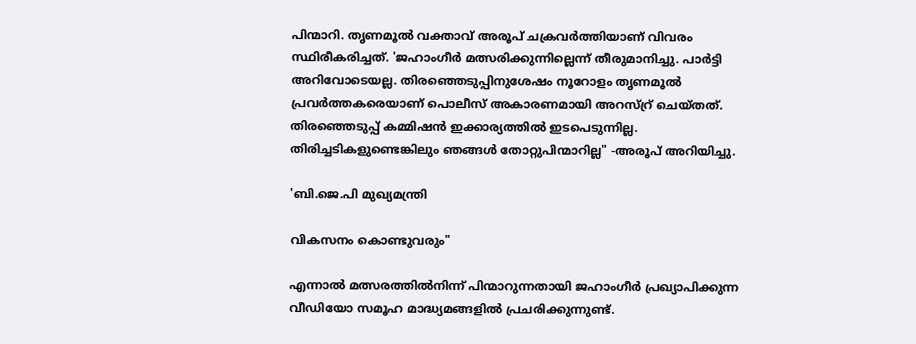പിന്മാറി. തൃണമൂൽ വക്താവ് അരൂപ് ചക്രവർത്തിയാണ് വിവരം സ്ഥിരീകരിച്ചത്. 'ജഹാംഗീർ മത്സരിക്കുന്നില്ലെന്ന് തീരുമാനിച്ചു. പാർട്ടി അറിവോടെയല്ല. തിരഞ്ഞെടുപ്പിനുശേഷം നൂറോളം തൃണമൂൽ പ്രവർത്തകരെയാണ് പൊലീസ് അകാരണമായി അറസ്റ്ര് ചെയ്‌തത്. തിരഞ്ഞെടുപ്പ് കമ്മിഷൻ ഇക്കാര്യത്തിൽ ഇടപെടുന്നില്ല. തിരിച്ചടികളുണ്ടെങ്കിലും ഞങ്ങൾ തോറ്റുപിന്മാറില്ല" -അരൂപ് അറിയിച്ചു.

'ബി.ജെ.പി മുഖ്യമന്ത്രി

വികസനം കൊണ്ടുവരും"

എന്നാൽ മത്സരത്തിൽനിന്ന് പിന്മാറുന്നതായി ജഹാംഗീർ പ്രഖ്യാപിക്കുന്ന വീഡിയോ സമൂഹ മാദ്ധ്യമങ്ങളിൽ പ്രചരിക്കുന്നുണ്ട്.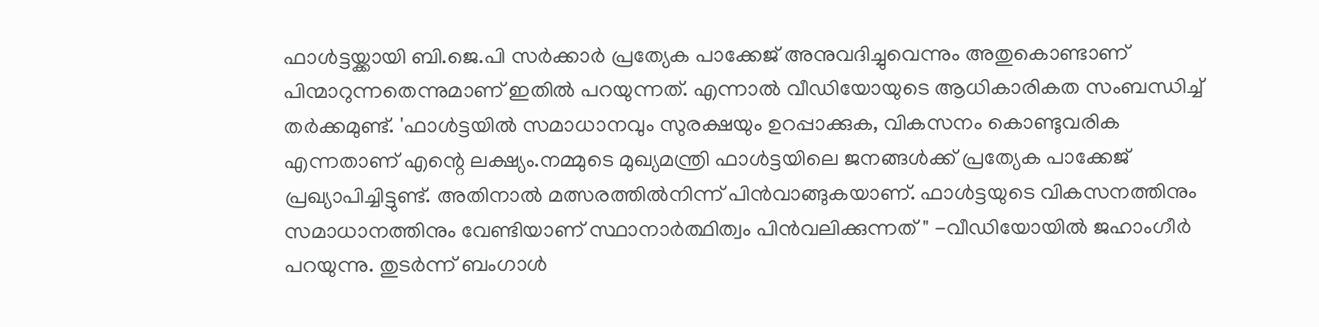ഫാൾട്ടയ്ക്കായി ബി.ജെ.പി സർക്കാർ പ്രത്യേക പാക്കേജ് അനുവദിച്ചുവെന്നും അതുകൊണ്ടാണ് പിന്മാറുന്നതെന്നുമാണ് ഇതിൽ പറയുന്നത്. എന്നാൽ വീഡിയോയുടെ ആധികാരികത സംബന്ധിച്ച് തർക്കമുണ്ട്. 'ഫാൾട്ടയിൽ സമാധാനവും സുരക്ഷയും ഉറപ്പാക്കുക, വികസനം കൊണ്ടുവരിക എന്നതാണ് എന്റെ ലക്ഷ്യം.നമ്മുടെ മുഖ്യമന്ത്രി ഫാൾട്ടയിലെ ജനങ്ങൾക്ക് പ്രത്യേക പാക്കേജ് പ്രഖ്യാപിച്ചിട്ടുണ്ട്. അതിനാൽ മത്സരത്തിൽനിന്ന് പിൻവാങ്ങുകയാണ്. ഫാൾട്ടയുടെ വികസനത്തിനും സമാധാനത്തിനും വേണ്ടിയാണ് സ്ഥാനാർത്ഥിത്വം പിൻവലിക്കുന്നത് " -വീഡിയോയിൽ ജഹാംഗീർ പറയുന്നു. തുടർന്ന് ബംഗാൾ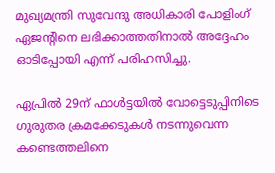മുഖ്യമന്ത്രി സുവേന്ദു അധികാരി പോളിംഗ് ഏജന്റിനെ ലഭിക്കാത്തതിനാൽ അദ്ദേഹം ഓടിപ്പോയി എന്ന് പരിഹസിച്ചു.

ഏപ്രിൽ 29ന് ഫാൾട്ടയിൽ വോട്ടെടുപ്പിനിടെ ഗുരുതര ക്രമക്കേടുകൾ നടന്നുവെന്ന കണ്ടെത്തലിനെ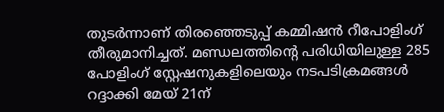തുടർന്നാണ് തിരഞ്ഞെടുപ്പ് കമ്മിഷൻ റീപോളിംഗ് തീരുമാനിച്ചത്. മണ്ഡലത്തിന്റെ പരിധിയിലുള്ള 285 പോളിംഗ് സ്റ്റേഷനുകളിലെയും നടപടിക്രമങ്ങൾ റദ്ദാക്കി മേയ് 21ന്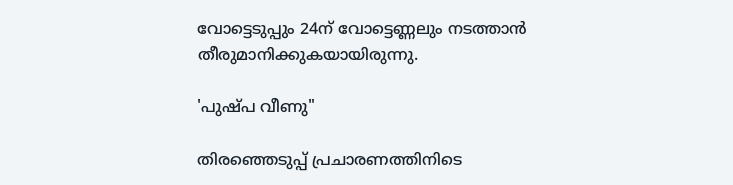വോട്ടെടുപ്പും 24ന് വോട്ടെണ്ണലും നടത്താൻ തീരുമാനിക്കുകയായിരുന്നു.

'പുഷ്പ വീണു"

തിരഞ്ഞെടുപ്പ് പ്രചാരണത്തിനിടെ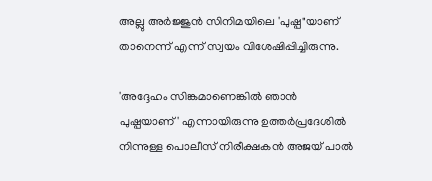അല്ലു അർജ്ജുൻ സിനിമയിലെ 'പുഷ്പ"യാണ് താനെന്ന് എന്ന് സ്വയം വിശേഷിപ്പിച്ചിരുന്നു.

'അദ്ദേഹം സിങ്കമാണെങ്കിൽ ഞാൻ പുഷ്പയാണ്' എന്നായിരുന്നു ഉത്തർപ്രദേശിൽ നിന്നുള്ള പൊലീസ് നിരീക്ഷകൻ അജയ് പാൽ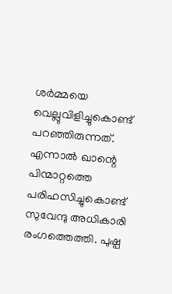ശർമ്മയെ വെല്ലുവിളിച്ചുകൊണ്ട് പറഞ്ഞിരുന്നത്. എന്നാൽ ഖാന്റെ പിന്മാറ്റത്തെ പരിഹസിച്ചുകൊണ്ട് സുവേന്ദു അധികാരി രംഗത്തെത്തി. പുഷ്പ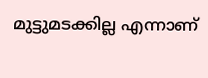മുട്ടുമടക്കില്ല എന്നാണ്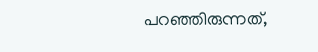പറഞ്ഞിരുന്നത്,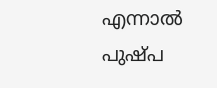എന്നാൽ പുഷ്പ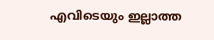എവിടെയും ഇല്ലാത്ത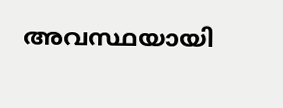അവസ്ഥയായി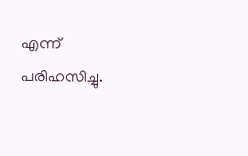എന്ന് പരിഹസിച്ചു.